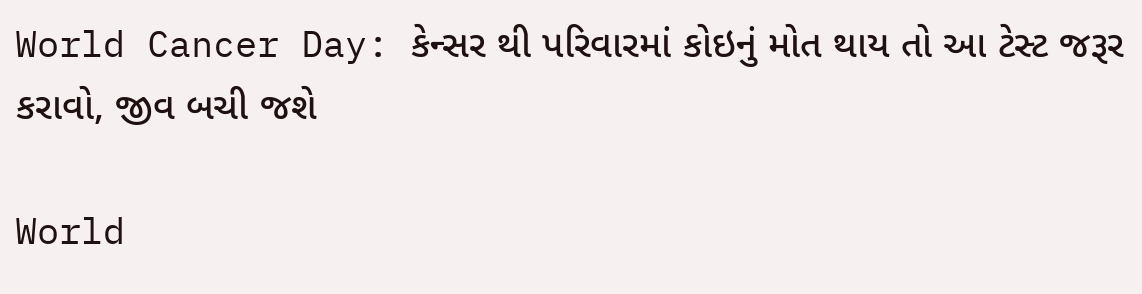World Cancer Day: કેન્સર થી પરિવારમાં કોઇનું મોત થાય તો આ ટેસ્ટ જરૂર કરાવો, જીવ બચી જશે

World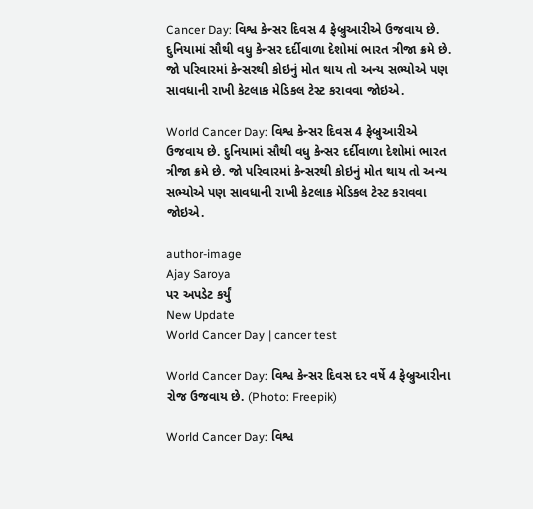Cancer Day: વિશ્વ કેન્સર દિવસ 4 ફેબ્રુઆરીએ ઉજવાય છે. દુનિયામાં સૌથી વધુ કેન્સર દર્દીવાળા દેશોમાં ભારત ત્રીજા ક્રમે છે. જો પરિવારમાં કેન્સરથી કોઇનું મોત થાય તો અન્ય સભ્યોએ પણ સાવધાની રાખી કેટલાક મેડિકલ ટેસ્ટ કરાવવા જોઇએ.

World Cancer Day: વિશ્વ કેન્સર દિવસ 4 ફેબ્રુઆરીએ ઉજવાય છે. દુનિયામાં સૌથી વધુ કેન્સર દર્દીવાળા દેશોમાં ભારત ત્રીજા ક્રમે છે. જો પરિવારમાં કેન્સરથી કોઇનું મોત થાય તો અન્ય સભ્યોએ પણ સાવધાની રાખી કેટલાક મેડિકલ ટેસ્ટ કરાવવા જોઇએ.

author-image
Ajay Saroya
પર અપડેટ કર્યું
New Update
World Cancer Day | cancer test

World Cancer Day: વિશ્વ કેન્સર દિવસ દર વર્ષે 4 ફેબ્રુઆરીના રોજ ઉજવાય છે. (Photo: Freepik)

World Cancer Day: વિશ્વ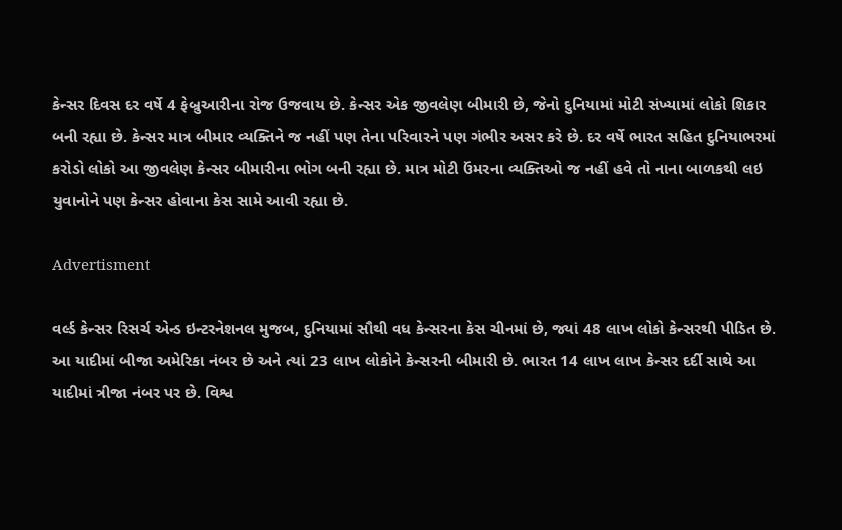કેન્સર દિવસ દર વર્ષે 4 ફેબ્રુઆરીના રોજ ઉજવાય છે. કેન્સર એક જીવલેણ બીમારી છે, જેનો દુનિયામાં મોટી સંખ્યામાં લોકો શિકાર બની રહ્યા છે. કેન્સર માત્ર બીમાર વ્યક્તિને જ નહીં પણ તેના પરિવારને પણ ગંભીર અસર કરે છે. દર વર્ષે ભારત સહિત દુનિયાભરમાં કરોડો લોકો આ જીવલેણ કેન્સર બીમારીના ભોગ બની રહ્યા છે. માત્ર મોટી ઉંમરના વ્યક્તિઓ જ નહીં હવે તો નાના બાળકથી લઇ યુવાનોને પણ કેન્સર હોવાના કેસ સામે આવી રહ્યા છે.

Advertisment

વર્લ્ડ કેન્સર રિસર્ચ એન્ડ ઇન્ટરનેશનલ મુજબ, દુનિયામાં સૌથી વધ કેન્સરના કેસ ચીનમાં છે, જ્યાં 48 લાખ લોકો કેન્સરથી પીડિત છે. આ યાદીમાં બીજા અમેરિકા નંબર છે અને ત્યાં 23 લાખ લોકોને કેન્સરની બીમારી છે. ભારત 14 લાખ લાખ કેન્સર દર્દી સાથે આ યાદીમાં ત્રીજા નંબર પર છે. વિશ્વ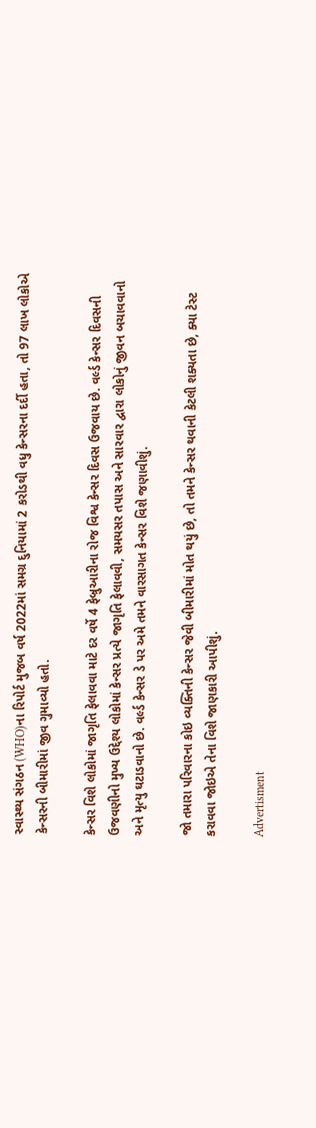સ્વાસ્થ્ય સંગઠન (WHO)ના રિપોર્ટ મુજબ વર્ષ 2022માં સમગ્ર દુનિયામાં 2 કરોડથી વધુ કેન્સરના દર્દી હતા, તો 97 લાખ લોકોએ કેન્સરની બીમારીમાં જીવ ગુમાવ્યો હતો.

કેન્સર વિશે લોકોમાં જાગૃતિ ફેલાવવા માટે દર વર્ષે 4 ફેબ્રુઆરીના રોજ વિશ્વ કેન્સર દિવસ ઉજવાય છે. વર્લ્ડ કેન્સર દિવસની ઉજવણીનો મુખ્ય ઉદ્દેશ્ય લોકોમાં કેન્સર પ્રત્યે જાગૃતિ ફેલાવવી, સમયસર તપાસ અને સારવાર દ્વારા લોકોનું જીવન બચાવવાનો અને મૃત્યુ ઘટાડવાનો છે. વર્લ્ડ કેન્સર ડે પર અમે તમને વારસાગત કેન્સર વિશે જણાવીશું.

જો તમારા પરિવારના કોઇ વ્યક્તિની કેન્સર જેવી બીમારીમાં મોત થયું છે, તો તમને કેન્સર થવાની કેટલી શક્યતા છે, ક્યા ટેસ્ટ કરાવવા જોઇએ તેના વિશે જાણકારી આપીશું.

Advertisment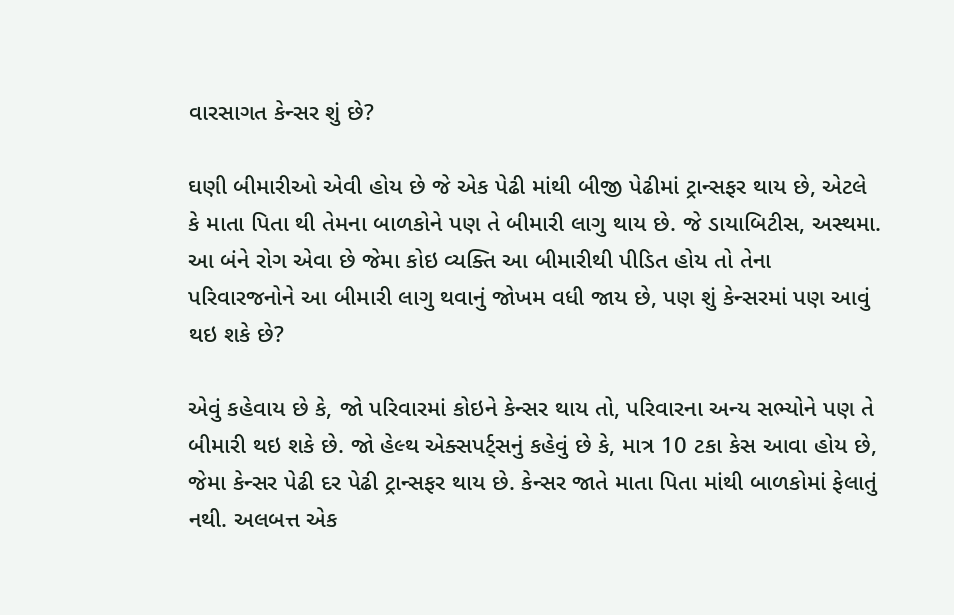વારસાગત કેન્સર શું છે?

ઘણી બીમારીઓ એવી હોય છે જે એક પેઢી માંથી બીજી પેઢીમાં ટ્રાન્સફર થાય છે, એટલે કે માતા પિતા થી તેમના બાળકોને પણ તે બીમારી લાગુ થાય છે. જે ડાયાબિટીસ, અસ્થમા. આ બંને રોગ એવા છે જેમા કોઇ વ્યક્તિ આ બીમારીથી પીડિત હોય તો તેના પરિવારજનોને આ બીમારી લાગુ થવાનું જોખમ વધી જાય છે, પણ શું કેન્સરમાં પણ આવું થઇ શકે છે?

એવું કહેવાય છે કે, જો પરિવારમાં કોઇને કેન્સર થાય તો, પરિવારના અન્ય સભ્યોને પણ તે બીમારી થઇ શકે છે. જો હેલ્થ એક્સપર્ટ્સનું કહેવું છે કે, માત્ર 10 ટકા કેસ આવા હોય છે, જેમા કેન્સર પેઢી દર પેઢી ટ્રાન્સફર થાય છે. કેન્સર જાતે માતા પિતા માંથી બાળકોમાં ફેલાતું નથી. અલબત્ત એક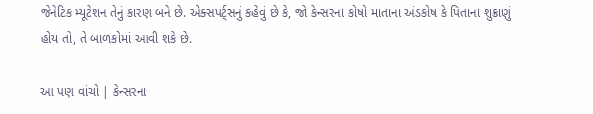જેનેટિક મ્યૂટેશન તેનું કારણ બને છે. એક્સપર્ટ્સનું કહેવું છે કે, જો કેન્સરના કોષો માતાના અંડકોષ કે પિતાના શુક્રાણું હોય તો, તે બાળકોમાં આવી શકે છે.

આ પણ વાંચો | કેન્સરના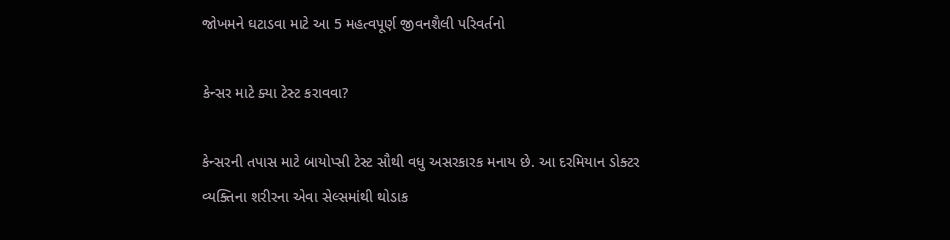જોખમને ઘટાડવા માટે આ 5 મહત્વપૂર્ણ જીવનશૈલી પરિવર્તનો

કેન્સર માટે ક્યા ટેસ્ટ કરાવવા?

કેન્સરની તપાસ માટે બાયોપ્સી ટેસ્ટ સૌથી વધુ અસરકારક મનાય છે. આ દરમિયાન ડોક્ટર વ્યક્તિના શરીરના એવા સેલ્સમાંથી થોડાક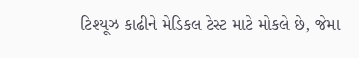ટિશ્યૂઝ કાઢીને મેડિકલ ટેસ્ટ માટે મોકલે છે, જેમા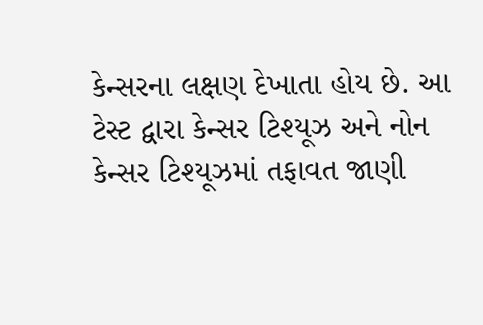કેન્સરના લક્ષણ દેખાતા હોય છે. આ ટેસ્ટ દ્વારા કેન્સર ટિશ્યૂઝ અને નોન કેન્સર ટિશ્યૂઝમાં તફાવત જાણી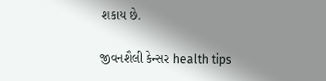શકાય છે.

જીવનશૈલી કેન્સર health tips